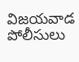విజయవాడ పోలీసులు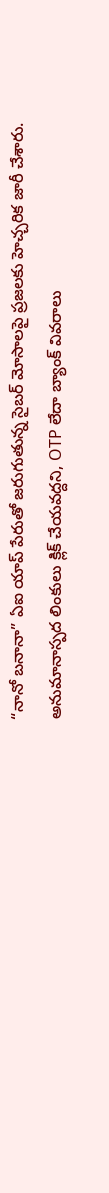“నానో బనానా” ఏఐ యాప్ పేరుతో జరుగుతున్న సైబర్ మోసాలపై ప్రజలకు హెచ్చరిక జారీ చేశారు. అనుమానాస్పద లింకులు క్లిక్ చేయవద్దని, OTP లేదా బ్యాంక్ వివరాలు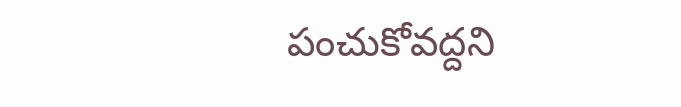పంచుకోవద్దని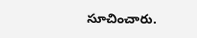సూచించారు.